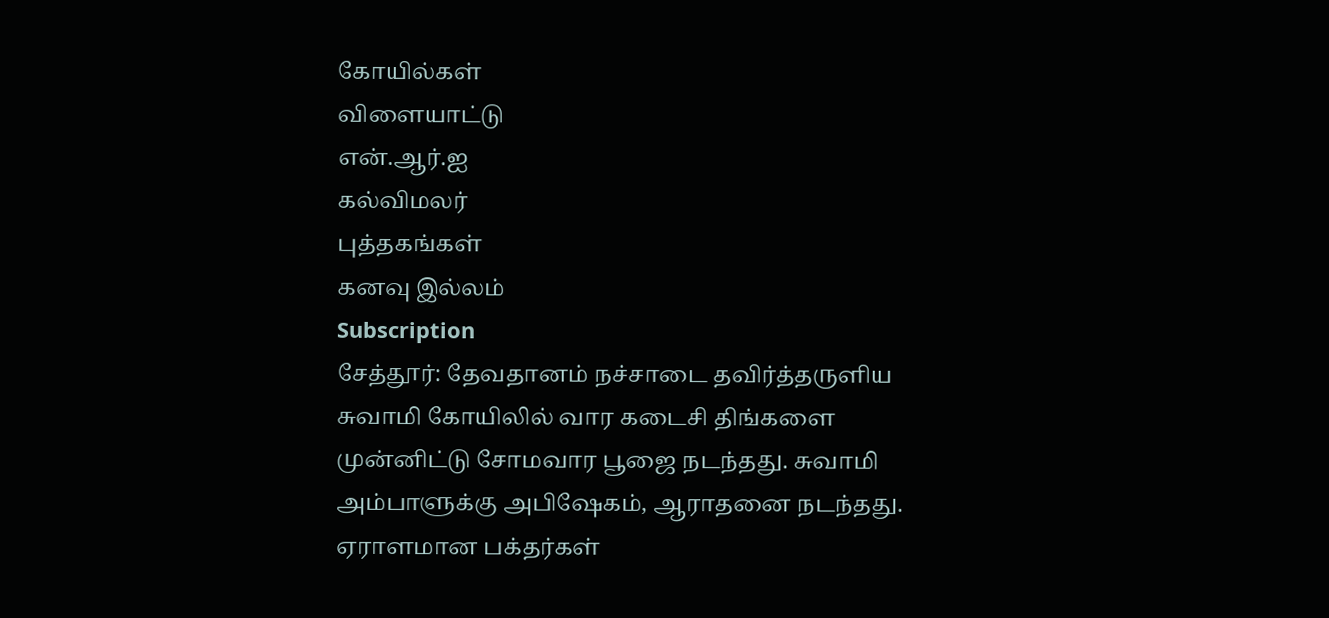கோயில்கள்
விளையாட்டு
என்.ஆர்.ஐ
கல்விமலர்
புத்தகங்கள்
கனவு இல்லம்
Subscription
சேத்தூர்: தேவதானம் நச்சாடை தவிர்த்தருளிய சுவாமி கோயிலில் வார கடைசி திங்களை முன்னிட்டு சோமவார பூஜை நடந்தது. சுவாமி அம்பாளுக்கு அபிஷேகம், ஆராதனை நடந்தது. ஏராளமான பக்தர்கள்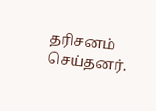தரிசனம் செய்தனர்.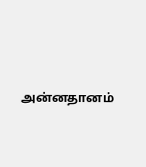அன்னதானம்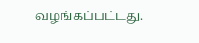வழங்கப்பட்டது.